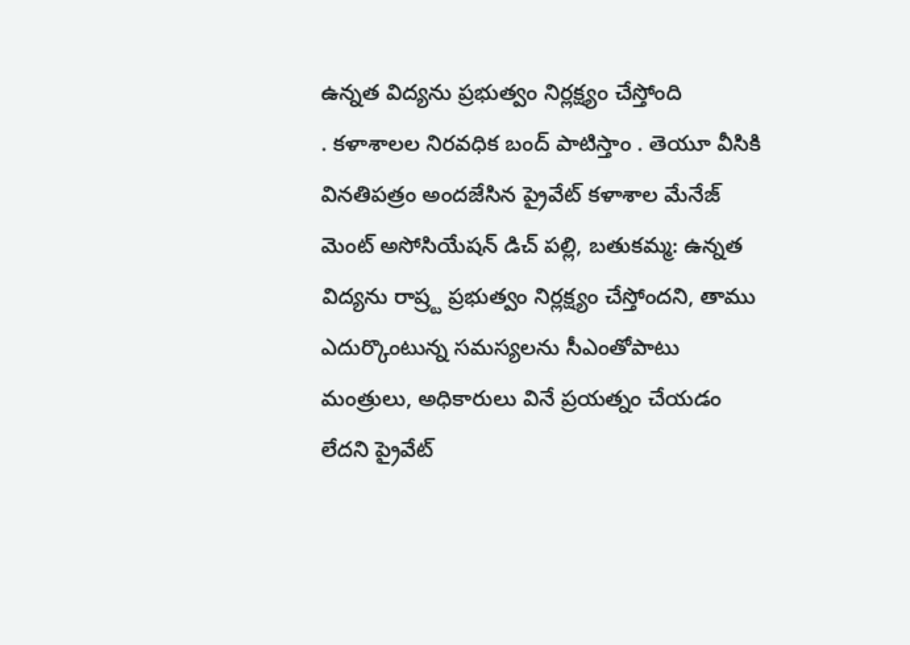ఉన్నత విద్యను ప్రభుత్వం నిర్లక్ష్యం చేస్తోంది
. కళాశాలల నిరవధిక బంద్ పాటిస్తాం . తెయూ వీసికి వినతిపత్రం అందజేసిన ప్రైవేట్ కళాశాల మేనేజ్ మెంట్ అసోసియేషన్ డిచ్ పల్లి, బతుకమ్మ: ఉన్నత విద్యను రాష్ర్ట ప్రభుత్వం నిర్లక్ష్యం చేస్తోందని, తాము ఎదుర్కొంటున్న సమస్యలను సీఎంతోపాటు మంత్రులు, అధికారులు వినే ప్రయత్నం చేయడం లేదని ప్రైవేట్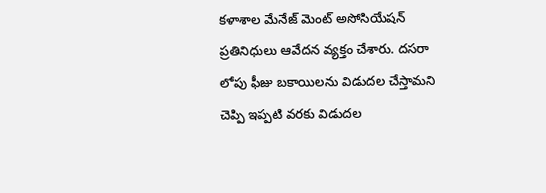కళాశాల మేనేజ్ మెంట్ అసోసియేషన్ ప్రతినిధులు ఆవేదన వ్యక్తం చేశారు. దసరా లోపు ఫీజు బకాయిలను విడుదల చేస్తామని చెప్పి ఇప్పటి వరకు విడుదల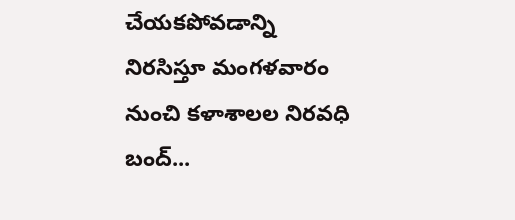చేయకపోవడాన్ని నిరసిస్తూ మంగళవారం నుంచి కళాశాలల నిరవధి బంద్...